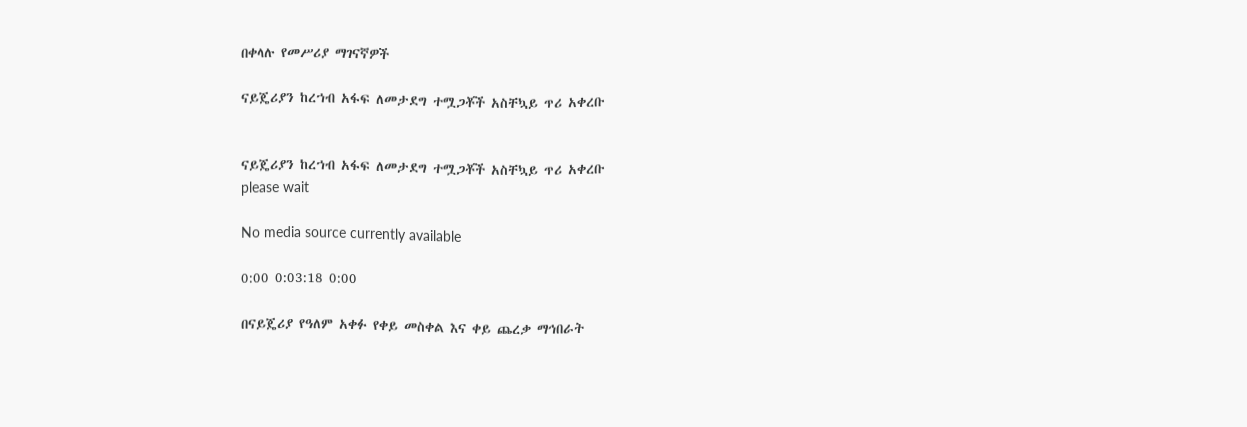በቀላሉ የመሥሪያ ማገናኛዎች

ናይጄሪያን ከረኀብ አፋፍ ለመታደግ ተሟጋቾች አስቸኳይ ጥሪ አቀረቡ


ናይጄሪያን ከረኀብ አፋፍ ለመታደግ ተሟጋቾች አስቸኳይ ጥሪ አቀረቡ
please wait

No media source currently available

0:00 0:03:18 0:00

በናይጄሪያ የዓለም አቀፉ የቀይ መስቀል እና ቀይ ጨረቃ ማኅበራት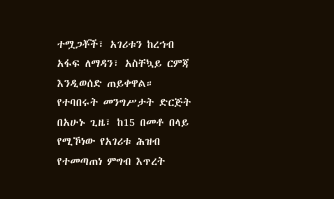ተሟጋቾች፣ አገሪቱን ከረኀብ አፋፍ ለማዳን፣ አስቸኳይ ርምጃ እንዲወሰድ ጠይቀዋል። የተባበሩት መንግሥታት ድርጅት በአሁኑ ጊዜ፣ ከ15 በመቶ በላይ የሚኾነው የአገሪቱ ሕዝብ የተመጣጠነ ምግብ እጥረት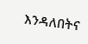እንዳለበትና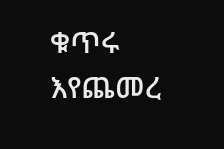ቁጥሩ እየጨመረ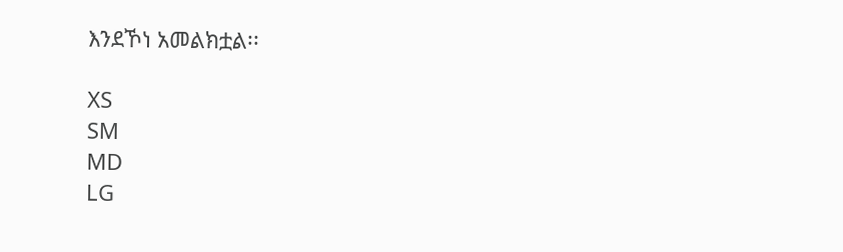እንደኾነ አመልክቷል፡፡

XS
SM
MD
LG